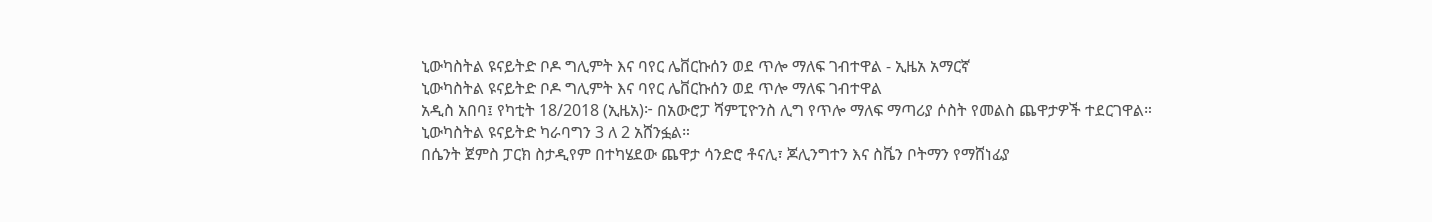ኒውካስትል ዩናይትድ ቦዶ ግሊምት እና ባየር ሌቨርኩሰን ወደ ጥሎ ማለፍ ገብተዋል - ኢዜአ አማርኛ
ኒውካስትል ዩናይትድ ቦዶ ግሊምት እና ባየር ሌቨርኩሰን ወደ ጥሎ ማለፍ ገብተዋል
አዲስ አበባ፤ የካቲት 18/2018 (ኢዜአ)፦ በአውሮፓ ሻምፒዮንስ ሊግ የጥሎ ማለፍ ማጣሪያ ሶስት የመልስ ጨዋታዎች ተደርገዋል።
ኒውካስትል ዩናይትድ ካራባግን 3 ለ 2 አሸንፏል።
በሴንት ጀምስ ፓርክ ስታዲየም በተካሄደው ጨዋታ ሳንድሮ ቶናሊ፣ ጆሊንግተን እና ስቬን ቦትማን የማሸነፊያ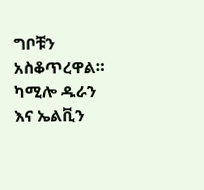ግቦቹን አስቆጥረዋል።
ካሚሎ ዱራን እና ኤልቪን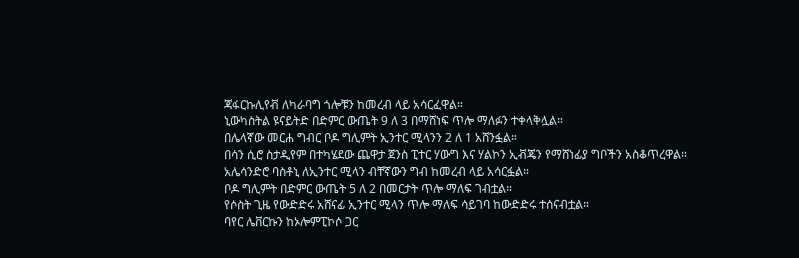ጃፋርኩሊየቭ ለካራባግ ጎሎቹን ከመረብ ላይ አሳርፈዋል።
ኒውካስትል ዩናይትድ በድምር ውጤት 9 ለ 3 በማሸነፍ ጥሎ ማለፉን ተቀላቅሏል።
በሌላኛው መርሐ ግብር ቦዶ ግሊምት ኢንተር ሚላንን 2 ለ 1 አሸንፏል።
በሳን ሲሮ ስታዲየም በተካሄደው ጨዋታ ጀንስ ፒተር ሃውግ እና ሃልኮን ኢቭጄን የማሸነፊያ ግቦችን አስቆጥረዋል።
አሌሳንድሮ ባስቶኒ ለኢንተር ሚላን ብቸኛውን ግብ ከመረብ ላይ አሳርፏል።
ቦዶ ግሊምት በድምር ውጤት 5 ለ 2 በመርታት ጥሎ ማለፍ ገብቷል።
የሶስት ጊዜ የውድድሩ አሸናፊ ኢንተር ሚላን ጥሎ ማለፍ ሳይገባ ከውድድሩ ተሰናብቷል።
ባየር ሌቨርኩን ከኦሎምፒኮሶ ጋር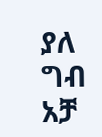ያለ ግብ አቻ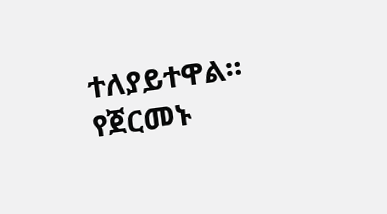ተለያይተዋል።
የጀርመኑ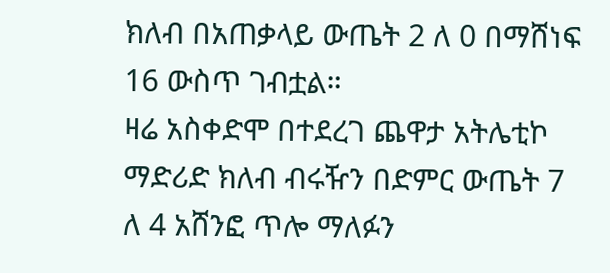ክለብ በአጠቃላይ ውጤት 2 ለ 0 በማሸነፍ 16 ውስጥ ገብቷል።
ዛሬ አስቀድሞ በተደረገ ጨዋታ አትሌቲኮ ማድሪድ ክለብ ብሩዥን በድምር ውጤት 7 ለ 4 አሸንፎ ጥሎ ማለፉን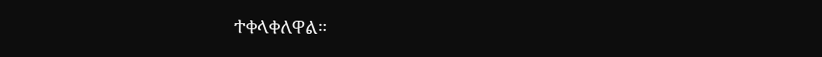ተቀላቀለዋል።